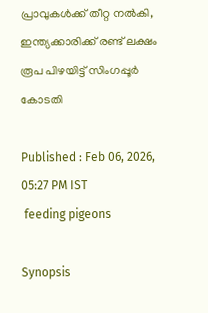പ്രാവുകൾക്ക് തീറ്റ നൽകി, ഇന്ത്യക്കാരിക്ക് രണ്ട് ലക്ഷം രൂപ പിഴയിട്ട് സിംഗപ്പൂർ കോടതി

Published : Feb 06, 2026, 05:27 PM IST
 feeding pigeons

Synopsis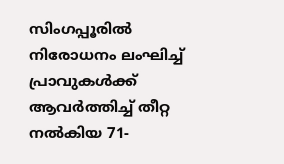സിംഗപ്പൂരിൽ നിരോധനം ലംഘിച്ച് പ്രാവുകൾക്ക് ആവർത്തിച്ച് തീറ്റ നൽകിയ 71-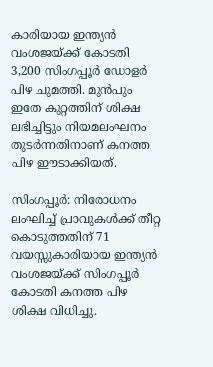കാരിയായ ഇന്ത്യൻ വംശജയ്ക്ക് കോടതി 3,200 സിംഗപ്പൂർ ഡോളർ പിഴ ചുമത്തി. മുൻപും ഇതേ കുറ്റത്തിന് ശിക്ഷ ലഭിച്ചിട്ടും നിയമലംഘനം തുടർന്നതിനാണ് കനത്ത പിഴ ഈടാക്കിയത്.

സിംഗപ്പൂർ: നിരോധനം ലംഘിച്ച് പ്രാവുകൾക്ക് തീറ്റ കൊടുത്തതിന് 71 വയസ്സുകാരിയായ ഇന്ത്യൻ വംശജയ്ക്ക് സിംഗപ്പൂർ കോടതി കനത്ത പിഴ ശിക്ഷ വിധിച്ചു.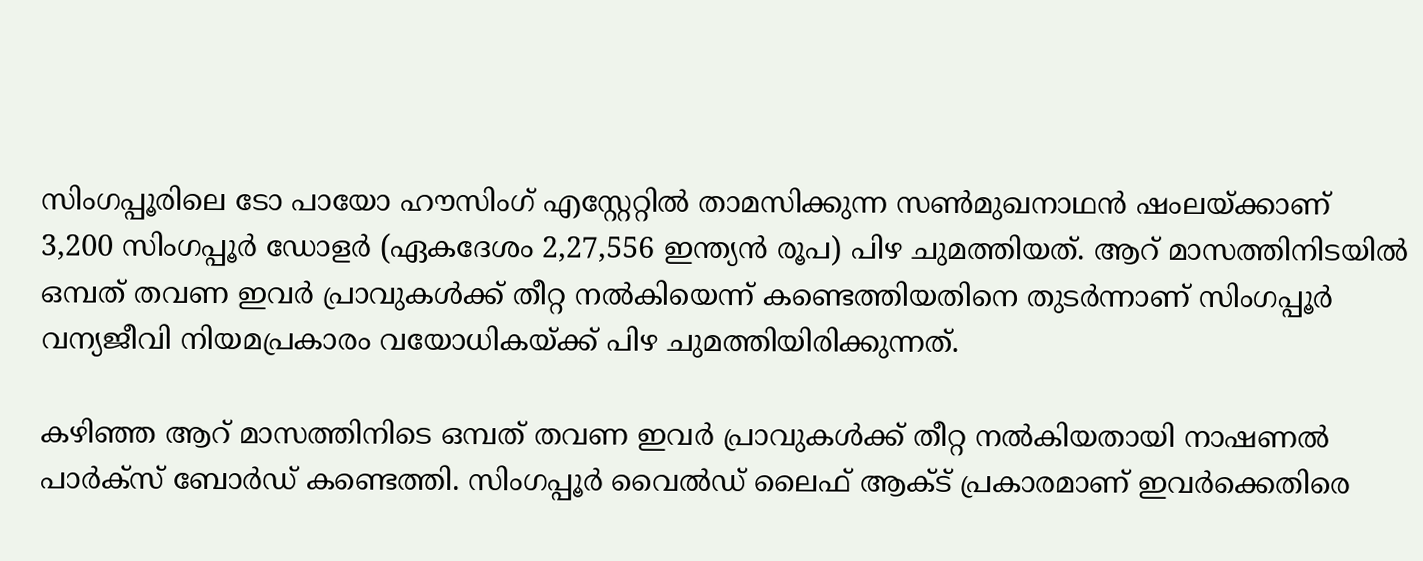സിംഗപ്പൂരിലെ ടോ പായോ ഹൗസിംഗ് എസ്റ്റേറ്റിൽ താമസിക്കുന്ന സൺമുഖനാഥൻ ഷംലയ്ക്കാണ് 3,200 സിംഗപ്പൂർ ഡോളർ (ഏകദേശം 2,27,556 ഇന്ത്യൻ രൂപ) പിഴ ചുമത്തിയത്. ആറ് മാസത്തിനിടയിൽ ഒമ്പത് തവണ ഇവർ പ്രാവുകൾക്ക് തീറ്റ നൽകിയെന്ന് കണ്ടെത്തിയതിനെ തുടർന്നാണ് സിംഗപ്പൂർ വന്യജീവി നിയമപ്രകാരം വയോധികയ്ക്ക് പിഴ ചുമത്തിയിരിക്കുന്നത്.

കഴിഞ്ഞ ആറ് മാസത്തിനിടെ ഒമ്പത് തവണ ഇവർ പ്രാവുകൾക്ക് തീറ്റ നൽകിയതായി നാഷണൽ പാർക്സ് ബോർഡ് കണ്ടെത്തി. സിംഗപ്പൂർ വൈൽഡ് ലൈഫ് ആക്ട് പ്രകാരമാണ് ഇവർക്കെതിരെ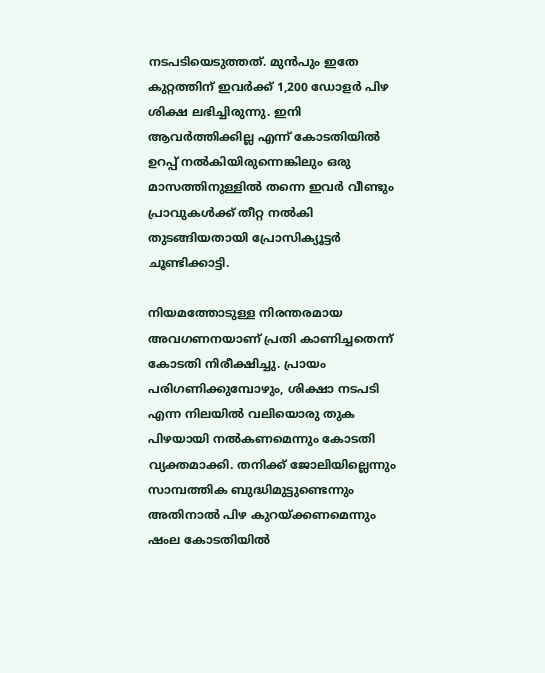നടപടിയെടുത്തത്. മുൻപും ഇതേ കുറ്റത്തിന് ഇവർക്ക് 1,200 ഡോളർ പിഴ ശിക്ഷ ലഭിച്ചിരുന്നു. ഇനി ആവർത്തിക്കില്ല എന്ന് കോടതിയിൽ ഉറപ്പ് നൽകിയിരുന്നെങ്കിലും ഒരു മാസത്തിനുള്ളിൽ തന്നെ ഇവർ വീണ്ടും പ്രാവുകൾക്ക് തീറ്റ നൽകി തുടങ്ങിയതായി പ്രോസിക്യൂട്ടർ ചൂണ്ടിക്കാട്ടി.

നിയമത്തോടുള്ള നിരന്തരമായ അവഗണനയാണ് പ്രതി കാണിച്ചതെന്ന് കോടതി നിരീക്ഷിച്ചു. പ്രായം പരിഗണിക്കുമ്പോഴും, ശിക്ഷാ നടപടി എന്ന നിലയിൽ വലിയൊരു തുക പിഴയായി നൽകണമെന്നും കോടതി വ്യക്തമാക്കി. തനിക്ക് ജോലിയില്ലെന്നും സാമ്പത്തിക ബുദ്ധിമുട്ടുണ്ടെന്നും അതിനാൽ പിഴ കുറയ്ക്കണമെന്നും ഷംല കോടതിയിൽ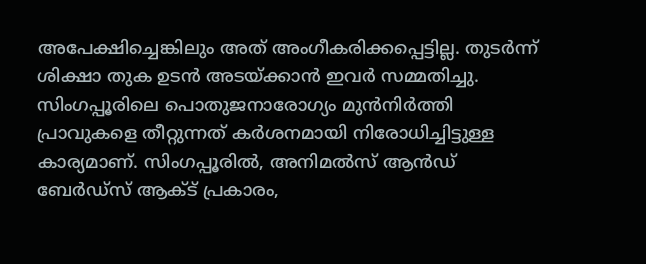അപേക്ഷിച്ചെങ്കിലും അത് അംഗീകരിക്കപ്പെട്ടില്ല. തുടർന്ന് ശിക്ഷാ തുക ഉടൻ അടയ്ക്കാൻ ഇവർ സമ്മതിച്ചു. സിംഗപ്പൂരിലെ പൊതുജനാരോഗ്യം മുൻനിർത്തി പ്രാവുകളെ തീറ്റുന്നത് കർശനമായി നിരോധിച്ചിട്ടുള്ള കാര്യമാണ്. സിംഗപ്പൂരിൽ, അനിമൽസ് ആൻഡ് ബേർഡ്സ് ആക്ട് പ്രകാരം,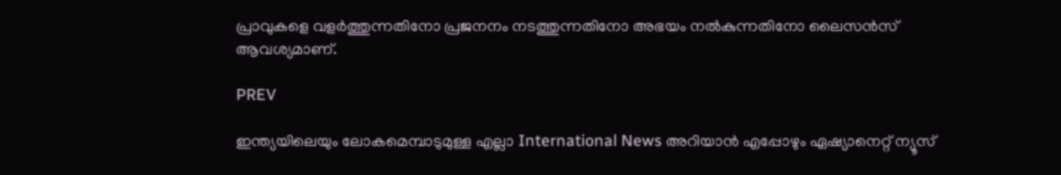പ്രാവുകളെ വളർത്തുന്നതിനോ പ്രജനനം നടത്തുന്നതിനോ അഭയം നൽകുന്നതിനോ ലൈസൻസ് ആവശ്യമാണ്.

PREV

ഇന്ത്യയിലെയും ലോകമെമ്പാടുമുള്ള എല്ലാ International News അറിയാൻ എപ്പോഴും ഏഷ്യാനെറ്റ് ന്യൂസ്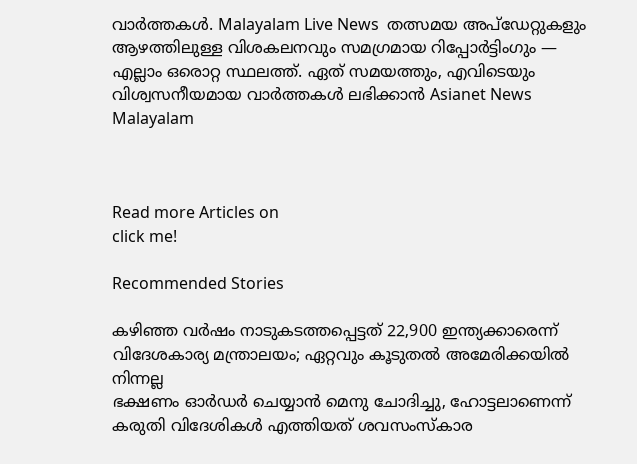വാർത്തകൾ. Malayalam Live News  തത്സമയ അപ്‌ഡേറ്റുകളും ആഴത്തിലുള്ള വിശകലനവും സമഗ്രമായ റിപ്പോർട്ടിംഗും — എല്ലാം ഒരൊറ്റ സ്ഥലത്ത്. ഏത് സമയത്തും, എവിടെയും വിശ്വസനീയമായ വാർത്തകൾ ലഭിക്കാൻ Asianet News Malayalam



Read more Articles on
click me!

Recommended Stories

കഴിഞ്ഞ വർഷം നാടുകടത്തപ്പെട്ടത് 22,900 ഇന്ത്യക്കാരെന്ന് വിദേശകാര്യ മന്ത്രാലയം; ഏറ്റവും കൂടുതൽ അമേരിക്കയിൽ നിന്നല്ല
ഭക്ഷണം ഓർഡർ ചെയ്യാൻ മെനു ചോദിച്ചു, ഹോട്ടലാണെന്ന് കരുതി വിദേശികൾ എത്തിയത് ശവസംസ്കാര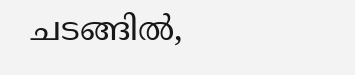ചടങ്ങിൽ,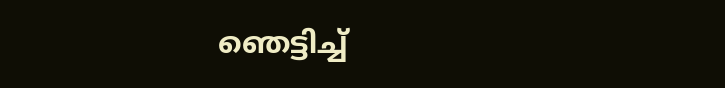ഞെട്ടിച്ച്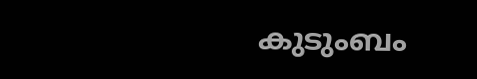കുടുംബം